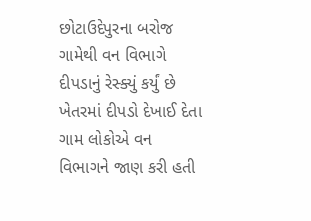છોટાઉદેપુરના બરોજ ગામેથી વન વિભાગે દીપડાનું રેસ્ક્યું કર્યું છે ખેતરમાં દીપડો દેખાઈ દેતા ગામ લોકોએ વન વિભાગને જાણ કરી હતી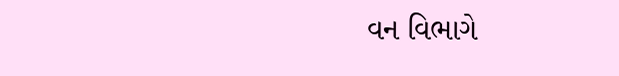વન વિભાગે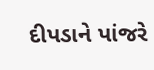દીપડાને પાંજરે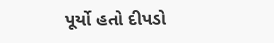પૂર્યો હતો દીપડો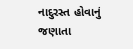નાદુરસ્ત હોવાનું જણાતા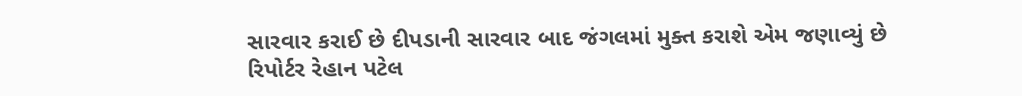સારવાર કરાઈ છે દીપડાની સારવાર બાદ જંગલમાં મુક્ત કરાશે એમ જણાવ્યું છે
રિપોર્ટર રેહાન પટેલ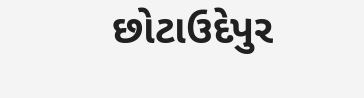છોટાઉદેપુર